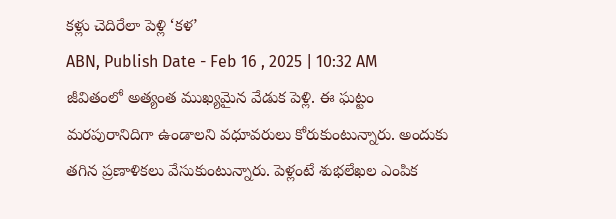కళ్లు చెదిరేలా పెళ్లి ‘కళ’
ABN, Publish Date - Feb 16 , 2025 | 10:32 AM
జీవితంలో అత్యంత ముఖ్యమైన వేడుక పెళ్లి. ఈ ఘట్టం మరపురానిదిగా ఉండాలని వధూవరులు కోరుకుంటున్నారు. అందుకు తగిన ప్రణాళికలు వేసుకుంటున్నారు. పెళ్లంటే శుభలేఖల ఎంపిక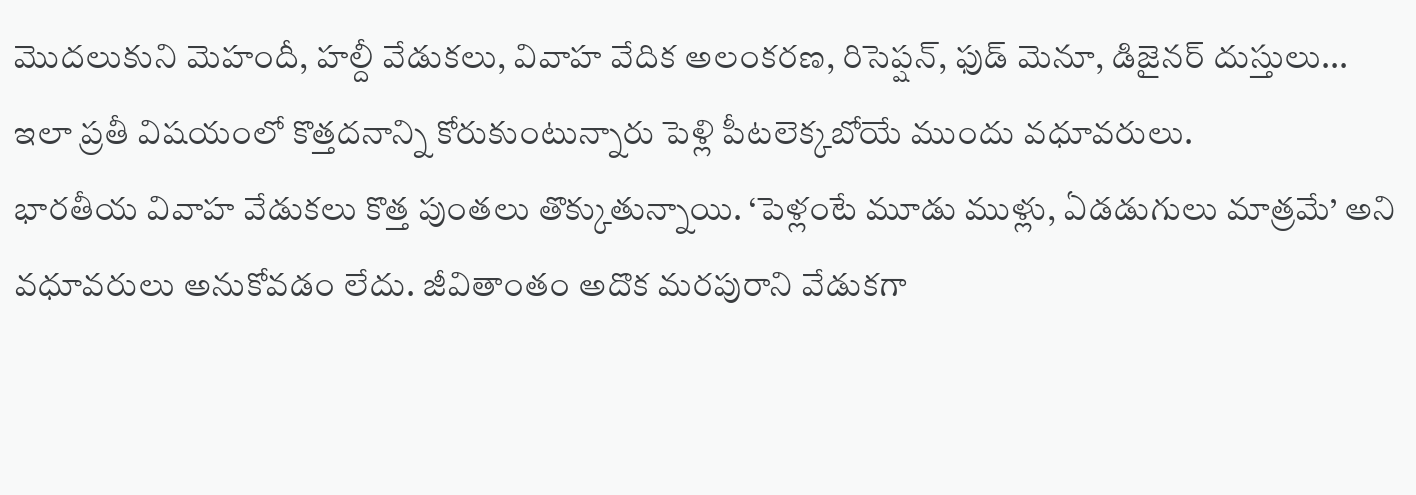మొదలుకుని మెహందీ, హల్దీ వేడుకలు, వివాహ వేదిక అలంకరణ, రిసెప్షన్, ఫుడ్ మెనూ, డిజైనర్ దుస్తులు... ఇలా ప్రతీ విషయంలో కొత్తదనాన్ని కోరుకుంటున్నారు పెళ్లి పీటలెక్కబోయే ముందు వధూవరులు.
భారతీయ వివాహ వేడుకలు కొత్త పుంతలు తొక్కుతున్నాయి. ‘పెళ్లంటే మూడు ముళ్లు, ఏడడుగులు మాత్రమే’ అని వధూవరులు అనుకోవడం లేదు. జీవితాంతం అదొక మరపురాని వేడుకగా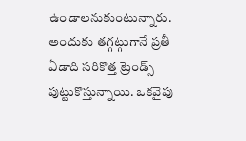ఉండాలనుకుంటున్నారు. అందుకు తగ్గట్గుగానే ప్రతీ ఏడాది సరికొత్త ట్రెండ్స్ పుట్టుకొస్తున్నాయి. ఒకవైపు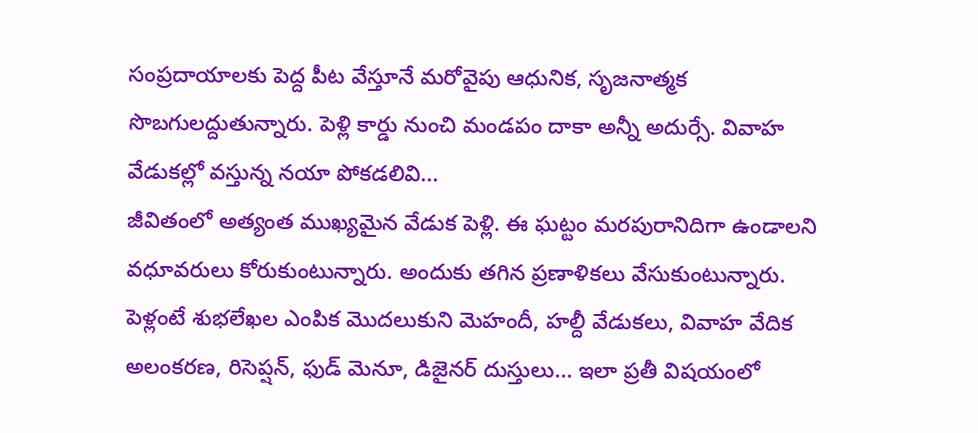సంప్రదాయాలకు పెద్ద పీట వేస్తూనే మరోవైపు ఆధునిక, సృజనాత్మక సొబగులద్దుతున్నారు. పెళ్లి కార్డు నుంచి మండపం దాకా అన్నీ అదుర్సే. వివాహ వేడుకల్లో వస్తున్న నయా పోకడలివి...
జీవితంలో అత్యంత ముఖ్యమైన వేడుక పెళ్లి. ఈ ఘట్టం మరపురానిదిగా ఉండాలని వధూవరులు కోరుకుంటున్నారు. అందుకు తగిన ప్రణాళికలు వేసుకుంటున్నారు. పెళ్లంటే శుభలేఖల ఎంపిక మొదలుకుని మెహందీ, హల్దీ వేడుకలు, వివాహ వేదిక అలంకరణ, రిసెప్షన్, ఫుడ్ మెనూ, డిజైనర్ దుస్తులు... ఇలా ప్రతీ విషయంలో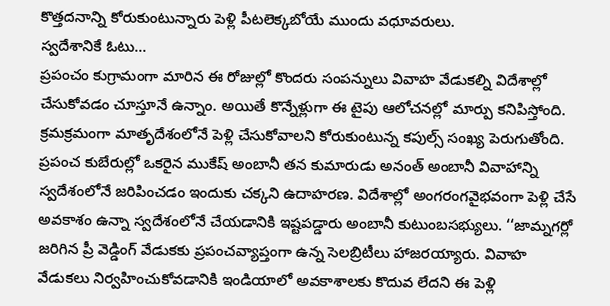కొత్తదనాన్ని కోరుకుంటున్నారు పెళ్లి పీటలెక్కబోయే ముందు వధూవరులు.
స్వదేశానికే ఓటు...
ప్రపంచం కుగ్రామంగా మారిన ఈ రోజుల్లో కొందరు సంపన్నులు వివాహ వేడుకల్ని విదేశాల్లో చేసుకోవడం చూస్తూనే ఉన్నాం. అయితే కొన్నేళ్లుగా ఈ టైపు ఆలోచనల్లో మార్పు కనిపిస్తోంది. క్రమక్రమంగా మాతృదేశంలోనే పెళ్లి చేసుకోవాలని కోరుకుంటున్న కపుల్స్ సంఖ్య పెరుగుతోంది. ప్రపంచ కుబేరుల్లో ఒకరైన ముకేష్ అంబానీ తన కుమారుడు అనంత్ అంబానీ వివాహాన్ని స్వదేశంలోనే జరిపించడం ఇందుకు చక్కని ఉదాహరణ. విదేశాల్లో అంగరంగవైభవంగా పెళ్లి చేసే అవకాశం ఉన్నా స్వదేశంలోనే చేయడానికి ఇష్టపడ్డారు అంబానీ కుటుంబసభ్యులు. ‘‘జామ్నగర్లో జరిగిన ప్రీ వెడ్డింగ్ వేడుకకు ప్రపంచవ్యాప్తంగా ఉన్న సెలబ్రిటీలు హాజరయ్యారు. వివాహ వేడుకలు నిర్వహించుకోవడానికి ఇండియాలో అవకాశాలకు కొదువ లేదని ఈ పెళ్లి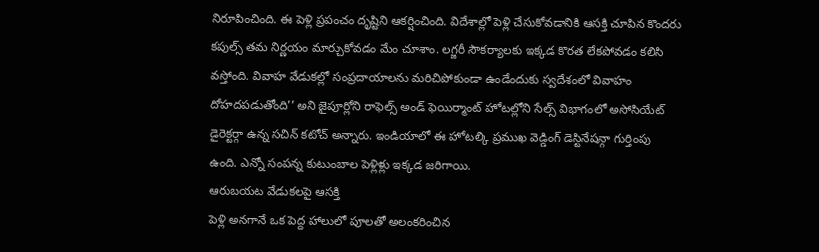నిరూపించింది. ఈ పెళ్లి ప్రపంచం దృష్టిని ఆకర్షించింది. విదేశాల్లో పెళ్లి చేసుకోవడానికి ఆసక్తి చూపిన కొందరు కపుల్స్ తమ నిర్ణయం మార్చుకోవడం మేం చూశాం. లగ్జరీ సౌకర్యాలకు ఇక్కడ కొరత లేకపోవడం కలిసి వస్తోంది. వివాహ వేడుకల్లో సంప్రదాయాలను మరిచిపోకుండా ఉండేందుకు స్వదేశంలో వివాహం దోహదపడుతోంది’’ అని జైపూర్లోని రాఫెల్స్ అండ్ ఫెయిర్మాంట్ హోటల్లోని సేల్స్ విభాగంలో అసోసియేట్ డైరెక్టర్గా ఉన్న సచిన్ కటోచ్ అన్నారు. ఇండియాలో ఈ హోటల్కి ప్రముఖ వెడ్డింగ్ డెస్టినేషన్గా గుర్తింపు ఉంది. ఎన్నో సంపన్న కుటుంబాల పెళ్లిళ్లు ఇక్కడ జరిగాయి.
ఆరుబయట వేడుకలపై ఆసక్తి
పెళ్లి అనగానే ఒక పెద్ద హాలులో పూలతో అలంకరించిన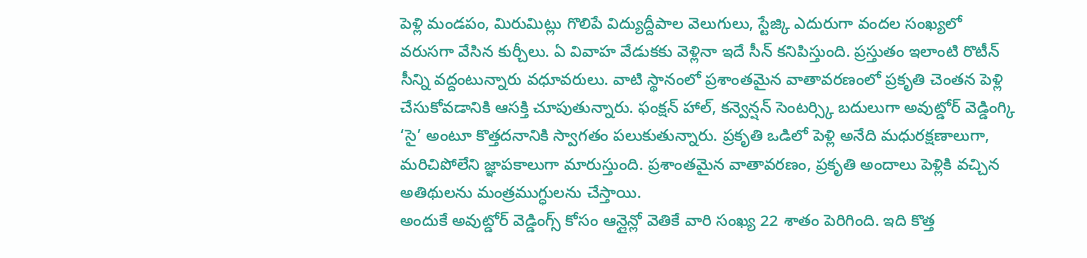పెళ్లి మండపం, మిరుమిట్లు గొలిపే విద్యుద్దీపాల వెలుగులు, స్టేజ్కి ఎదురుగా వందల సంఖ్యలో వరుసగా వేసిన కుర్చీలు. ఏ వివాహ వేడుకకు వెళ్లినా ఇదే సీన్ కనిపిస్తుంది. ప్రస్తుతం ఇలాంటి రొటీన్ సీన్ని వద్దంటున్నారు వధూవరులు. వాటి స్థానంలో ప్రశాంతమైన వాతావరణంలో ప్రకృతి చెంతన పెళ్లి చేసుకోవడానికి ఆసక్తి చూపుతున్నారు. ఫంక్షన్ హాల్, కన్వెన్షన్ సెంటర్స్కి బదులుగా అవుట్డోర్ వెడ్డింగ్కి ‘సై’ అంటూ కొత్తదనానికి స్వాగతం పలుకుతున్నారు. ప్రకృతి ఒడిలో పెళ్లి అనేది మధురక్షణాలుగా, మరిచిపోలేని జ్ఞాపకాలుగా మారుస్తుంది. ప్రశాంతమైన వాతావరణం, ప్రకృతి అందాలు పెళ్లికి వచ్చిన అతిథులను మంత్రముగ్ధులను చేస్తాయి.
అందుకే అవుట్డోర్ వెడ్డింగ్స్ కోసం ఆన్లైన్లో వెతికే వారి సంఖ్య 22 శాతం పెరిగింది. ఇది కొత్త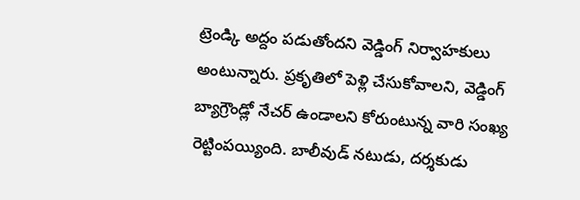ట్రెండ్కి అద్దం పడుతోందని వెడ్డింగ్ నిర్వాహకులు అంటున్నారు. ప్రకృతిలో పెళ్లి చేసుకోవాలని, వెడ్డింగ్ బ్యాగ్రౌండ్లో నేచర్ ఉండాలని కోరుంటున్న వారి సంఖ్య రెట్టింపయ్యింది. బాలీవుడ్ నటుడు, దర్శకుడు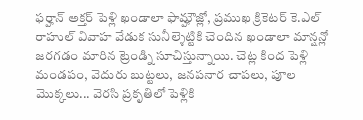ఫర్హాన్ అక్తర్ పెళ్లి ఖండాలా ఫామ్హౌజ్లో, ప్రముఖ క్రికెటర్ కె.ఎల్ రాహుల్ వివాహ వేడుక సునీల్శెట్టికి చెందిన ఖండాలా మాన్షన్లో జరగడం మారిన ట్రెండ్ని సూచిస్తున్నాయి. చెట్ల కింద పెళ్లి మండపం, వెదురు బుట్టలు, జనపనార చాపలు, పూల మొక్కలు... వెరసి ప్రకృతిలో పెళ్లికి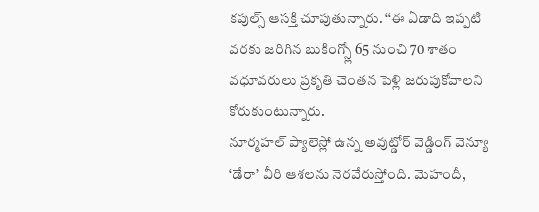కపుల్స్ ఆసక్తి చూపుతున్నారు. ‘‘ఈ ఏడాది ఇప్పటి వరకు జరిగిన బుకింగ్స్లో 65 నుంచి 70 శాతం వధూవరులు ప్రకృతి చెంతన పెళ్లి జరుపుకోవాలని కోరుకుంటున్నారు.
నూర్మహల్ ప్యాలెస్లో ఉన్న అవుట్డోర్ వెడ్డింగ్ వెన్యూ ‘డేరా’ వీరి ఆశలను నెరవేరుస్తోంది. మెహందీ,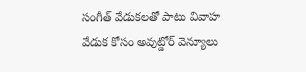సంగీత్ వేడుకలతో పాటు వివాహ వేడుక కోసం అవుట్డోర్ వెన్యూలు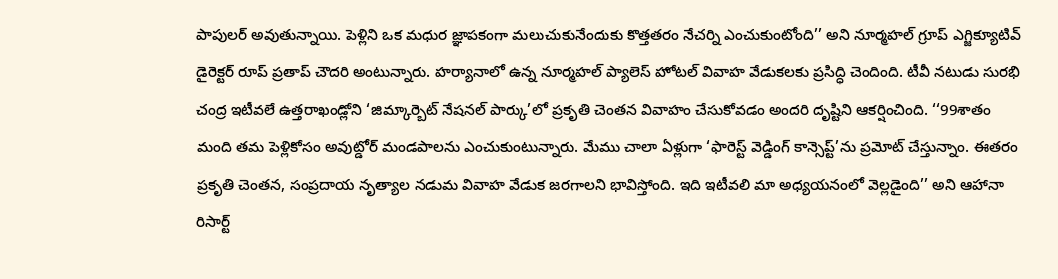పాపులర్ అవుతున్నాయి. పెళ్లిని ఒక మధుర జ్ఞాపకంగా మలుచుకునేందుకు కొత్తతరం నేచర్ని ఎంచుకుంటోంది’’ అని నూర్మహల్ గ్రూప్ ఎగ్జిక్యూటివ్ డైరెక్టర్ రూప్ ప్రతాప్ చౌదరి అంటున్నారు. హర్యానాలో ఉన్న నూర్మహల్ ప్యాలెస్ హోటల్ వివాహ వేడుకలకు ప్రసిద్ధి చెందింది. టీవీ నటుడు సురభి చంద్ర ఇటీవలే ఉత్తరాఖండ్లోని ‘జిమ్కార్బెట్ నేషనల్ పార్కు’లో ప్రకృతి చెంతన వివాహం చేసుకోవడం అందరి దృష్టిని ఆకర్షించింది. ‘‘99శాతం మంది తమ పెళ్లికోసం అవుట్డోర్ మండపాలను ఎంచుకుంటున్నారు. మేము చాలా ఏళ్లుగా ‘ఫారెస్ట్ వెడ్డింగ్ కాన్సెప్ట్’ను ప్రమోట్ చేస్తున్నాం. ఈతరం ప్రకృతి చెంతన, సంప్రదాయ నృత్యాల నడుమ వివాహ వేడుక జరగాలని భావిస్తోంది. ఇది ఇటీవలి మా అధ్యయనంలో వెల్లడైంది’’ అని ఆహానా రిసార్ట్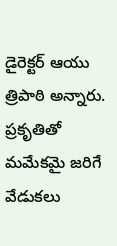డైరెక్టర్ ఆయు త్రిపాఠి అన్నారు. ప్రకృతితో మమేకమై జరిగే వేడుకలు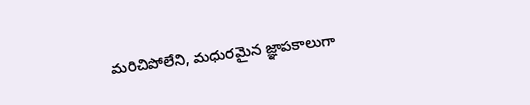మరిచిపోలేని, మధురమైన జ్ఞాపకాలుగా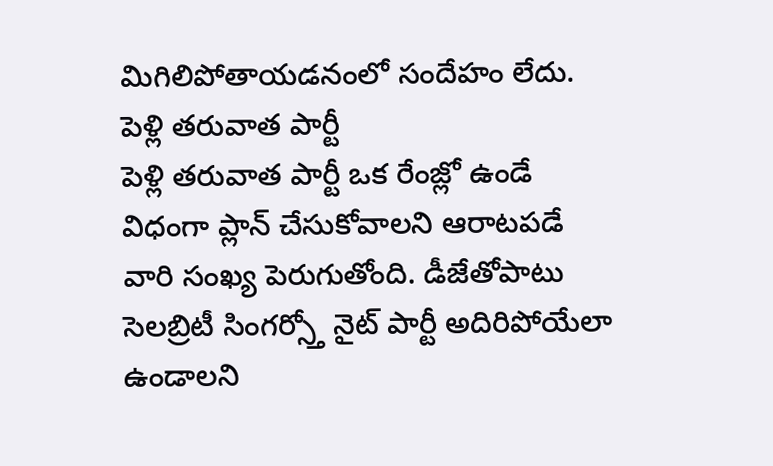మిగిలిపోతాయడనంలో సందేహం లేదు.
పెళ్లి తరువాత పార్టీ
పెళ్లి తరువాత పార్టీ ఒక రేంజ్లో ఉండే విధంగా ప్లాన్ చేసుకోవాలని ఆరాటపడే వారి సంఖ్య పెరుగుతోంది. డీజేతోపాటు సెలబ్రిటీ సింగర్స్తో నైట్ పార్టీ అదిరిపోయేలా ఉండాలని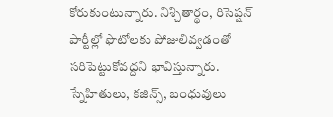కోరుకుంటున్నారు. నిశ్చితార్థం, రిసెప్షన్ పార్టీల్లో ఫొటోలకు పోజులివ్వడంతో సరిపెట్టుకోవద్దని భావిస్తున్నారు. స్నేహితులు, కజిన్స్, బంధువులు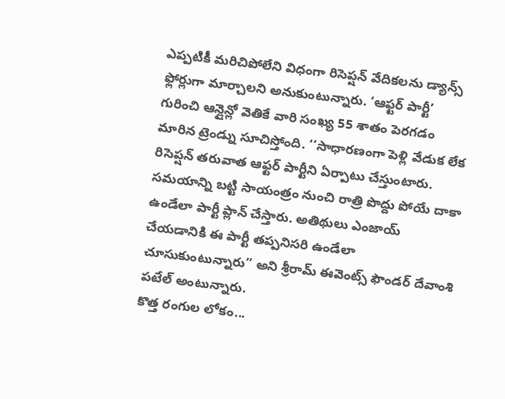ఎప్పటికీ మరిచిపోలేని విధంగా రిసెప్షన్ వేదికలను డ్యాన్స్ ఫ్లోర్లుగా మార్చాలని అనుకుంటున్నారు. ‘ఆఫ్టర్ పార్టీ’ గురించి ఆన్లైన్లో వెతికే వారి సంఖ్య 55 శాతం పెరగడం మారిన ట్రెండ్ను సూచిస్తోంది. ‘‘సాధారణంగా పెళ్లి వేడుక లేక రిసెప్షన్ తరువాత ఆఫ్టర్ పార్టీని ఏర్పాటు చేస్తుంటారు. సమయాన్ని బట్టి సాయంత్రం నుంచి రాత్రి పొద్దు పోయే దాకా ఉండేలా పార్టీ ప్లాన్ చేస్తారు. అతిథులు ఎంజాయ్ చేయడానికి ఈ పార్టీ తప్పనిసరి ఉండేలా చూసుకుంటున్నారు’’ అని శ్రీరామ్ ఈవెంట్స్ ఫౌండర్ దేవాంశి పటేల్ అంటున్నారు.
కొత్త రంగుల లోకం...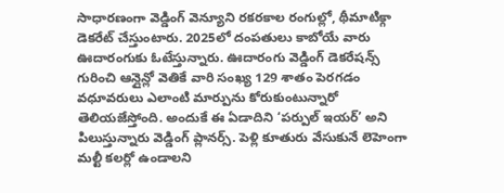సాధారణంగా వెడ్డింగ్ వెన్యూని రకరకాల రంగుల్లో, థీమాటిక్గా డెకరేట్ చేస్తుంటారు. 2025లో దంపతులు కాబోయే వారు ఊదారంగుకు ఓటేస్తున్నారు. ఊదారంగు వెడ్డింగ్ డెకరేషన్స్ గురించి ఆన్లైన్లో వెతికే వారి సంఖ్య 129 శాతం పెరగడం వధూవరులు ఎలాంటి మార్పును కోరుకుంటున్నారో తెలియజేస్తోంది. అందుకే ఈ ఏడాదిని ‘పర్పుల్ ఇయర్’ అని పిలుస్తున్నారు వెడ్డింగ్ ప్లానర్స్. పెళ్లి కూతురు వేసుకునే లెహెంగా మల్టీ కలర్లో ఉండాలని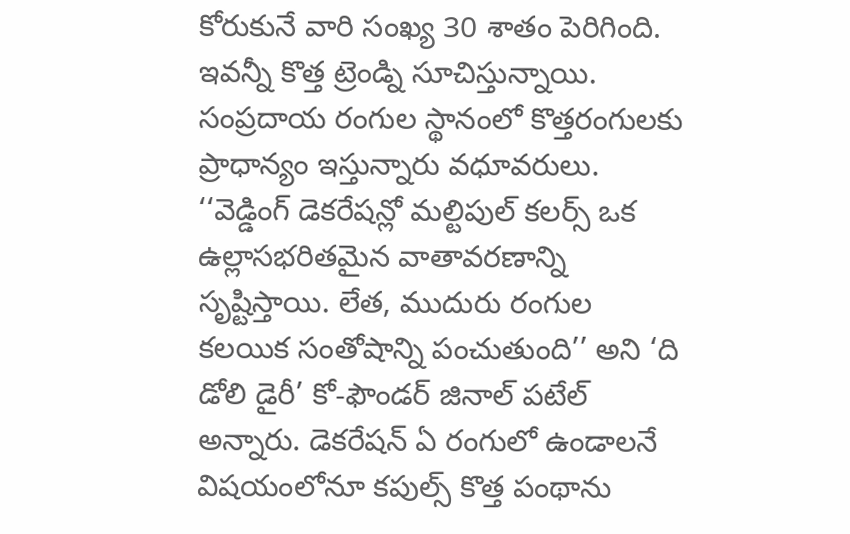కోరుకునే వారి సంఖ్య 30 శాతం పెరిగింది. ఇవన్నీ కొత్త ట్రెండ్ని సూచిస్తున్నాయి. సంప్రదాయ రంగుల స్థానంలో కొత్తరంగులకు ప్రాధాన్యం ఇస్తున్నారు వధూవరులు. ‘‘వెడ్డింగ్ డెకరేషన్లో మల్టిపుల్ కలర్స్ ఒక ఉల్లాసభరితమైన వాతావరణాన్ని సృష్టిస్తాయి. లేత, ముదురు రంగుల కలయిక సంతోషాన్ని పంచుతుంది’’ అని ‘ది డోలి డైరీ’ కో-ఫౌండర్ జినాల్ పటేల్ అన్నారు. డెకరేషన్ ఏ రంగులో ఉండాలనే విషయంలోనూ కపుల్స్ కొత్త పంథాను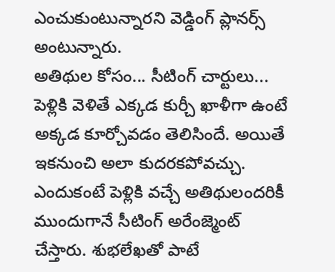ఎంచుకుంటున్నారని వెడ్డింగ్ ప్లానర్స్ అంటున్నారు.
అతిథుల కోసం... సీటింగ్ చార్టులు...
పెళ్లికి వెళితే ఎక్కడ కుర్చీ ఖాళీగా ఉంటే అక్కడ కూర్చోవడం తెలిసిందే. అయితే ఇకనుంచి అలా కుదరకపోవచ్చు. ఎందుకంటే పెళ్లికి వచ్చే అతిథులందరికీ ముందుగానే సీటింగ్ అరేంజ్మెంట్ చేస్తారు. శుభలేఖతో పాటే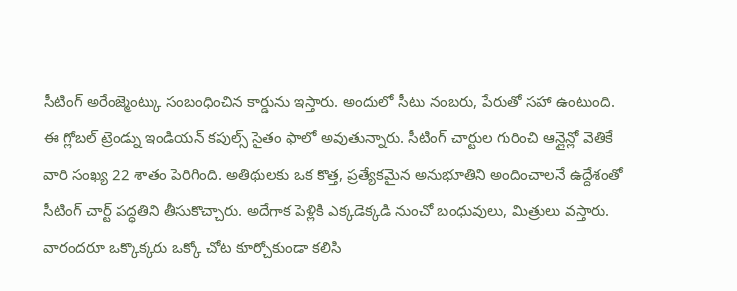సీటింగ్ అరేంజ్మెంట్కు సంబంధించిన కార్డును ఇస్తారు. అందులో సీటు నంబరు, పేరుతో సహా ఉంటుంది. ఈ గ్లోబల్ ట్రెండ్ను ఇండియన్ కపుల్స్ సైతం ఫాలో అవుతున్నారు. సీటింగ్ చార్టుల గురించి ఆన్లైన్లో వెతికే వారి సంఖ్య 22 శాతం పెరిగింది. అతిథులకు ఒక కొత్త, ప్రత్యేకమైన అనుభూతిని అందించాలనే ఉద్దేశంతో సీటింగ్ చార్ట్ పద్ధతిని తీసుకొచ్చారు. అదేగాక పెళ్లికి ఎక్కడెక్కడి నుంచో బంధువులు, మిత్రులు వస్తారు. వారందరూ ఒక్కొక్కరు ఒక్కో చోట కూర్చోకుండా కలిసి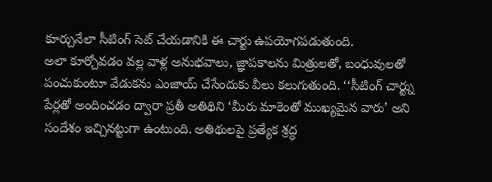కూర్చునేలా సీటింగ్ సెట్ చేయడానికి ఈ చార్టు ఉపయోగపడుతుంది.
అలా కూర్చోవడం వల్ల వాళ్ల అనుభవాలు, జ్ఞాపకాలను మిత్రులతో, బంధువులతో పంచుకుంటూ వేడుకను ఎంజాయ్ చేసేందుకు వీలు కలుగుతుంది. ‘‘సీటింగ్ చార్ట్ను పేర్లతో అందించడం ద్వారా ప్రతీ అతిథిని ‘మీరు మాకెంతో ముఖ్యమైన వారు’ అని సందేశం ఇచ్చినట్టుగా ఉంటుంది. అతిథులపై ప్రత్యేక శ్రద్ధ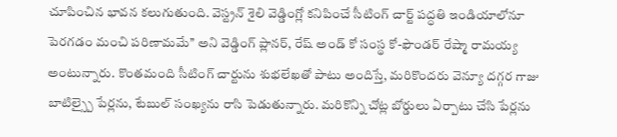చూపించిన భావన కలుగుతుంది. వెస్ట్రన్ శైలి వెడ్డింగ్లో కనిపించే సీటింగ్ చార్ట్ పద్ధతి ఇండియాలోనూ పెరగడం మంచి పరిణామమే’’ అని వెడ్డింగ్ ప్లానర్, రేష్ అండ్ కో సంస్థ కో-ఫౌండర్ రేష్మా రామయ్య అంటున్నారు. కొంతమంది సీటింగ్ చార్టును శుభలేఖతో పాటు అందిస్తే, మరికొందరు వెన్యూ దగ్గర గాజు బాటిల్స్పై పేర్లను, టేబుల్ సంఖ్యను రాసి పెడుతున్నారు. మరికొన్ని చోట్ల బోర్డులు ఏర్పాటు చేసి పేర్లను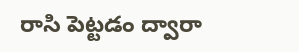రాసి పెట్టడం ద్వారా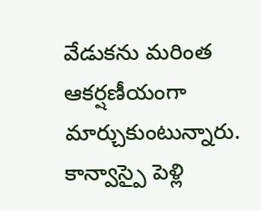వేడుకను మరింత ఆకర్షణీయంగా మార్చుకుంటున్నారు.
కాన్వాస్పై పెళ్లి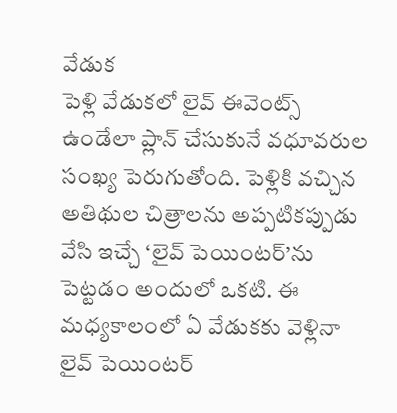వేడుక
పెళ్లి వేడుకలో లైవ్ ఈవెంట్స్ ఉండేలా ప్లాన్ చేసుకునే వధూవరుల సంఖ్య పెరుగుతోంది. పెళ్లికి వచ్చిన అతిథుల చిత్రాలను అప్పటికప్పుడు వేసి ఇచ్చే ‘లైవ్ పెయింటర్’ను పెట్టడం అందులో ఒకటి. ఈ మధ్యకాలంలో ఏ వేడుకకు వెళ్లినా లైవ్ పెయింటర్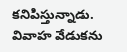కనిపిస్తున్నాడు. వివాహ వేడుకను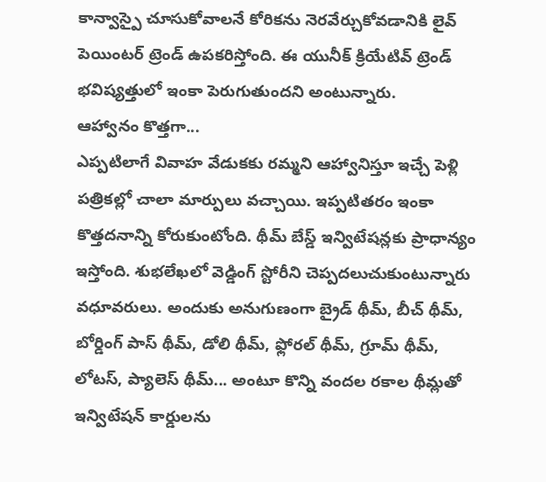కాన్వాస్పై చూసుకోవాలనే కోరికను నెరవేర్చుకోవడానికి లైవ్ పెయింటర్ ట్రెండ్ ఉపకరిస్తోంది. ఈ యునీక్ క్రియేటివ్ ట్రెండ్ భవిష్యత్తులో ఇంకా పెరుగుతుందని అంటున్నారు.
ఆహ్వానం కొత్తగా...
ఎప్పటిలాగే వివాహ వేడుకకు రమ్మని ఆహ్వానిస్తూ ఇచ్చే పెళ్లి పత్రికల్లో చాలా మార్పులు వచ్చాయి. ఇప్పటితరం ఇంకా కొత్తదనాన్ని కోరుకుంటోంది. థీమ్ బేస్డ్ ఇన్విటేషన్లకు ప్రాధాన్యం ఇస్తోంది. శుభలేఖలో వెడ్డింగ్ స్టోరీని చెప్పదలుచుకుంటున్నారు వధూవరులు. అందుకు అనుగుణంగా బ్రైడ్ థీమ్, బీచ్ థీమ్, బోర్డింగ్ పాస్ థీమ్, డోలి థీమ్, ఫ్లోరల్ థీమ్, గ్రూమ్ థీమ్, లోటస్, ప్యాలెస్ థీమ్... అంటూ కొన్ని వందల రకాల థీమ్లతో ఇన్విటేషన్ కార్డులను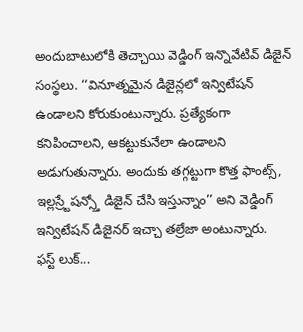అందుబాటులోకి తెచ్చాయి వెడ్డింగ్ ఇన్నొవేటివ్ డిజైన్ సంస్థలు. ‘‘వినూత్నమైన డిజైన్లలో ఇన్విటేషన్ ఉండాలని కోరుకుంటున్నారు. ప్రత్యేకంగా కనిపించాలని, ఆకట్టుకునేలా ఉండాలని అడుగుతున్నారు. అందుకు తగ్గట్టుగా కొత్త ఫాంట్స్, ఇల్లస్ర్టేషన్స్తో డిజైన్ చేసి ఇస్తున్నాం’’ అని వెడ్డింగ్ ఇన్విటేషన్ డిజైనర్ ఇచ్చా తల్రేజా అంటున్నారు.
ఫస్ట్ లుక్...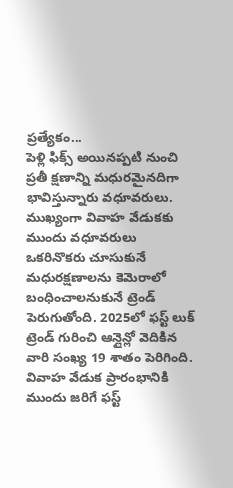ప్రత్యేకం...
పెళ్లి ఫిక్స్ అయినప్పటి నుంచి ప్రతీ క్షణాన్ని మధురమైనదిగా భావిస్తున్నారు వధూవరులు. ముఖ్యంగా వివాహ వేడుకకు ముందు వధూవరులు ఒకరినొకరు చూసుకునే మధురక్షణాలను కెమెరాలో బంధించాలనుకునే ట్రెండ్ పెరుగుతోంది. 2025లో ఫస్ట్ లుక్ ట్రెండ్ గురించి ఆన్లైన్లో వెదికిన వారి సంఖ్య 19 శాతం పెరిగింది. వివాహ వేడుక ప్రారంభానికి ముందు జరిగే ఫస్ట్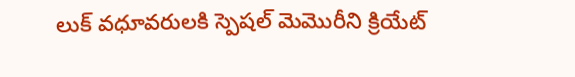లుక్ వధూవరులకి స్పెషల్ మెమొరీని క్రియేట్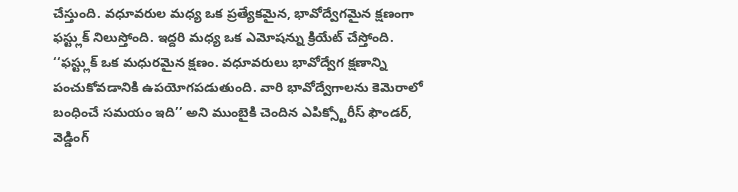చేస్తుంది. వధూవరుల మధ్య ఒక ప్రత్యేకమైన, భావోద్వేగమైన క్షణంగా ఫస్ట్లుక్ నిలుస్తోంది. ఇద్దరి మధ్య ఒక ఎమోషన్ను క్రియేట్ చేస్తోంది. ‘‘ఫస్ట్లుక్ ఒక మధురమైన క్షణం. వధూవరులు భావోద్వేగ క్షణాన్ని పంచుకోవడానికి ఉపయోగపడుతుంది. వారి భావోద్వేగాలను కెమెరాలో బంధించే సమయం ఇది’’ అని ముంబైకి చెందిన ఎపిక్స్టోరీస్ ఫౌండర్, వెడ్డింగ్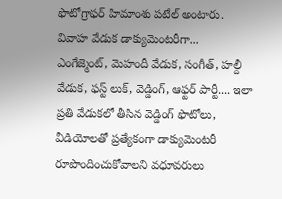ఫొటోగ్రాఫర్ హిమాంశు పటేల్ అంటారు.
వివాహ వేడుక డాక్యుమెంటరీగా...
ఎంగేజ్మెంట్, మెహందీ వేడుక, సంగీత్, హల్దీ వేడుక, ఫస్ట్ లుక్, వెడ్డింగ్, ఆఫ్టర్ పార్టీ.... ఇలా ప్రతి వేడుకలో తీసిన వెడ్డింగ్ ఫొటోలు, వీడియోలతో ప్రత్యేకంగా డాక్యుమెంటరీ రూపొందించుకోవాలని వధూవరులు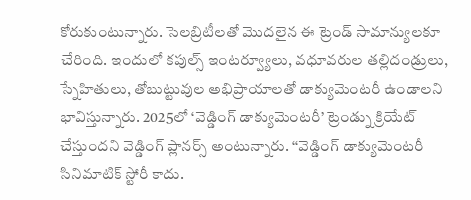కోరుకుంటున్నారు. సెలబ్రిటీలతో మొదలైన ఈ ట్రెండ్ సామాన్యులకూ చేరింది. ఇందులో కపుల్స్ ఇంటర్వ్యూలు, వధూవరుల తల్లిదండ్రులు, స్నేహితులు, తోబుట్టువుల అభిప్రాయాలతో డాక్యుమెంటరీ ఉండాలని భావిస్తున్నారు. 2025లో ‘వెడ్డింగ్ డాక్యుమెంటరీ’ ట్రెండ్ను క్రియేట్ చేస్తుందని వెడ్డింగ్ ప్లానర్స్ అంటున్నారు. ‘‘వెడ్డింగ్ డాక్యుమెంటరీ సినిమాటిక్ స్టోరీ కాదు.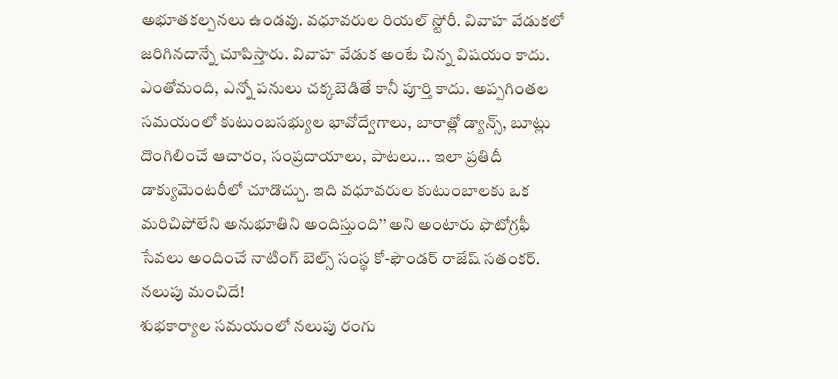అభూతకల్పనలు ఉండవు. వధూవరుల రియల్ స్టోరీ. వివాహ వేడుకలో జరిగినదాన్నే చూపిస్తారు. వివాహ వేడుక అంటే చిన్న విషయం కాదు. ఎంతోమంది, ఎన్నో పనులు చక్కబెడితే కానీ పూర్తి కాదు. అప్పగింతల సమయంలో కుటుంబసభ్యుల భావోద్వేగాలు, బారాత్లో డ్యాన్స్, బూట్లు దొంగిలించే ఆచారం, సంప్రదాయాలు, పాటలు... ఇలా ప్రతిదీ డాక్యుమెంటరీలో చూడొచ్చు. ఇది వధూవరుల కుటుంబాలకు ఒక మరిచిపోలేని అనుభూతిని అందిస్తుంది’’ అని అంటారు ఫొటోగ్రఫీ సేవలు అందించే నాటింగ్ బెల్స్ సంస్థ కో-ఫౌండర్ రాజేష్ సతంకర్.
నలుపు మంచిదే!
శుభకార్యాల సమయంలో నలుపు రంగు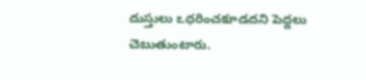దుస్తులు ఽధరించకూడదని పెద్దలు చెబుతుంటారు.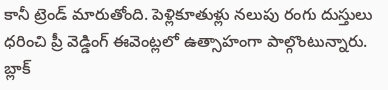కానీ ట్రెండ్ మారుతోంది. పెళ్లికూతుళ్లు నలుపు రంగు దుస్తులు ధరించి ప్రీ వెడ్డింగ్ ఈవెంట్లలో ఉత్సాహంగా పాల్గొంటున్నారు. బ్లాక్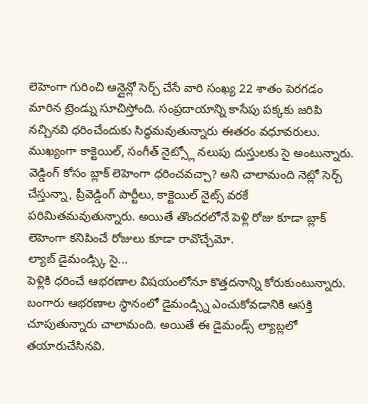లెహెంగా గురించి ఆన్లైన్లో సెర్చ్ చేసే వారి సంఖ్య 22 శాతం పెరగడం మారిన ట్రెండ్ను సూచిస్తోంది. సంప్రదాయాన్ని కాసేపు పక్కకు జరిపి నచ్చినవి ధరించేందుకు సిద్ధమవుతున్నారు ఈతరం వధూవరులు. ముఖ్యంగా కాక్టెయిల్, సంగీత్ నైట్స్లో నలుపు దుస్తులకు సై అంటున్నారు. వెడ్డింగ్ కోసం బ్లాక్ లెహెంగా ధరించవచ్చా? అని చాలామంది నెట్లో సెర్చ్ చేస్తున్నా, ప్రీవెడ్డింగ్ పార్టీలు, కాక్టెయిల్ నైట్స్ వరకే పరిమితమవుతున్నారు. అయితే తొందరలోనే పెళ్లి రోజు కూడా బ్లాక్ లెహెంగా కనిపించే రోజులు కూడా రావొచ్చేమో.
ల్యాబ్ డైమండ్స్కి సై...
పెళ్లికి ధరించే ఆభరణాల విషయంలోనూ కొత్తదనాన్ని కోరుకుంటున్నారు. బంగారు ఆభరణాల స్థానంలో డైమండ్స్ని ఎంచుకోవడానికి ఆసక్తి చూపుతున్నారు చాలామంది. అయితే ఈ డైమండ్స్ ల్యాబ్లలో తయారుచేసినవి.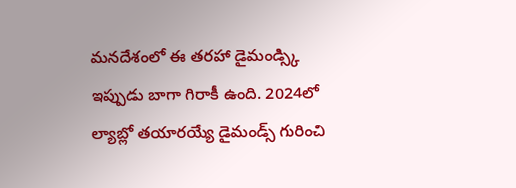మనదేశంలో ఈ తరహా డైమండ్స్కి ఇప్పుడు బాగా గిరాకీ ఉంది. 2024లో ల్యాబ్లో తయారయ్యే డైమండ్స్ గురించి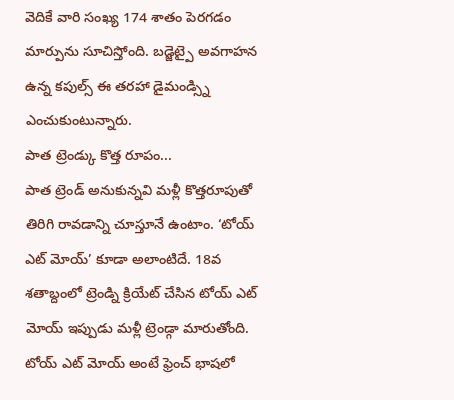వెదికే వారి సంఖ్య 174 శాతం పెరగడం మార్పును సూచిస్తోంది. బడ్జెట్పై అవగాహన ఉన్న కపుల్స్ ఈ తరహా డైమండ్స్ని ఎంచుకుంటున్నారు.
పాత ట్రెండ్కు కొత్త రూపం...
పాత ట్రెండ్ అనుకున్నవి మళ్లీ కొత్తరూపుతో తిరిగి రావడాన్ని చూస్తూనే ఉంటాం. ‘టోయ్ ఎట్ మోయ్’ కూడా అలాంటిదే. 18వ శతాబ్దంలో ట్రెండ్ని క్రియేట్ చేసిన టోయ్ ఎట్ మోయ్ ఇప్పుడు మళ్లీ ట్రెండ్గా మారుతోంది. టోయ్ ఎట్ మోయ్ అంటే ఫ్రెంచ్ భాషలో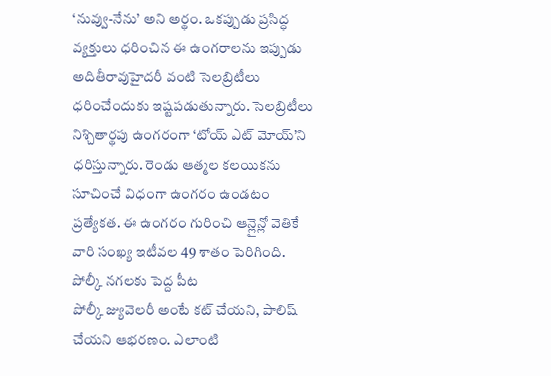‘నువ్వు-నేను’ అని అర్థం. ఒకప్పుడు ప్రసిద్ధ వ్యక్తులు ధరించిన ఈ ఉంగరాలను ఇప్పుడు అదితీరావుహైదరీ వంటి సెలబ్రిటీలు ధరించేందుకు ఇష్టపడుతున్నారు. సెలబ్రిటీలు నిశ్చితార్థపు ఉంగరంగా ‘టోయ్ ఎట్ మోయ్’ని ధరిస్తున్నారు. రెండు ఆత్మల కలయికను సూచించే విధంగా ఉంగరం ఉండటం ప్రత్యేకత. ఈ ఉంగరం గురించి ఆన్లైన్లో వెతికే వారి సంఖ్య ఇటీవల 49 శాతం పెరిగింది.
పోల్కీ నగలకు పెద్ద పీట
పోల్కీ జ్యువెలరీ అంటే కట్ చేయని, పాలిష్ చేయని ఆభరణం. ఎలాంటి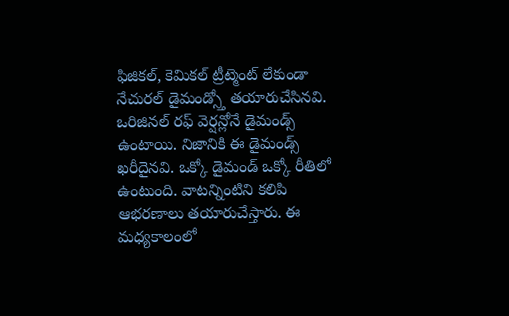ఫిజికల్, కెమికల్ ట్రీట్మెంట్ లేకుండా నేచురల్ డైమండ్స్తో తయారుచేసినవి. ఒరిజినల్ రఫ్ వెర్షన్లోనే డైమండ్స్ ఉంటాయి. నిజానికి ఈ డైమండ్స్ ఖరీదైనవి. ఒక్కో డైమండ్ ఒక్కో రీతిలో ఉంటుంది. వాటన్నింటిని కలిపి ఆభరణాలు తయారుచేస్తారు. ఈ మధ్యకాలంలో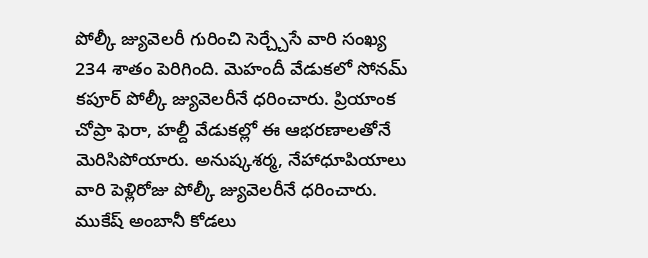పోల్కీ జ్యువెలరీ గురించి సెర్చ్చేసే వారి సంఖ్య 234 శాతం పెరిగింది. మెహందీ వేడుకలో సోనమ్ కపూర్ పోల్కీ జ్యువెలరీనే ధరించారు. ప్రియాంక చోప్రా ఫెరా, హల్దీ వేడుకల్లో ఈ ఆభరణాలతోనే మెరిసిపోయారు. అనుష్కశర్మ, నేహాధూపియాలు వారి పెళ్లిరోజు పోల్కీ జ్యువెలరీనే ధరించారు. ముకేష్ అంబానీ కోడలు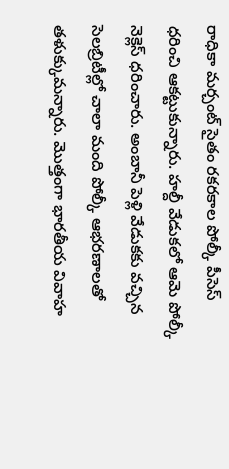రాధికా మర్చంట్ సైతం రకరకాల పోల్కీ పీసెస్ ధరించి ఆకట్టుకున్నారు. హల్దీ వేడుకలో ఆమె పోల్కీ నెక్లెస్ ధరించారు. అంబానీ పెళ్లి వేడుకకు వచ్చిన సెలబ్రిటీల్లో చాలా మంది పోల్కీ ఆభరణాలతో తళుక్కుమన్నారు. మొత్తంగా భారతీయ వివాహ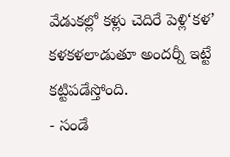వేడుకల్లో కళ్లు చెదిరే పెళ్లి‘కళ’ కళకళలాడుతూ అందర్నీ ఇట్టే కట్టిపడేస్తోంది.
- సండే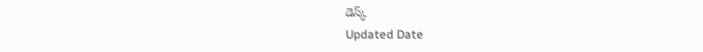డెస్క్
Updated Date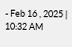- Feb 16 , 2025 | 10:32 AM